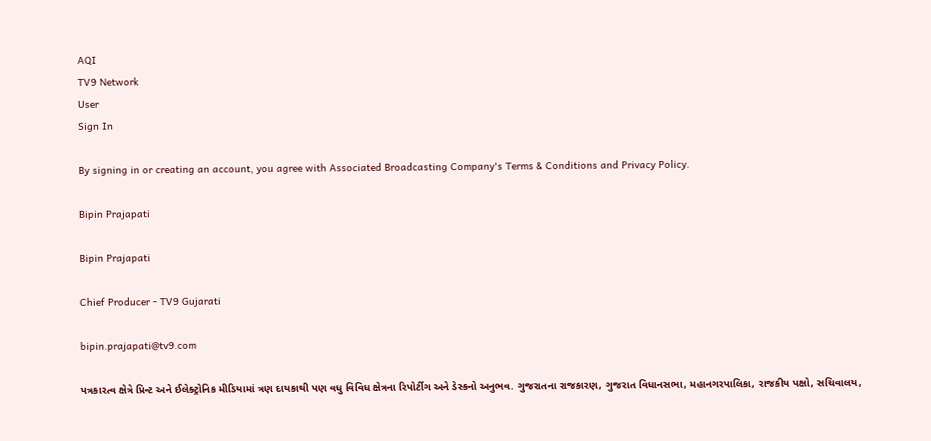AQI
TV9 Network
User
Sign In

By signing in or creating an account, you agree with Associated Broadcasting Company's Terms & Conditions and Privacy Policy.

Bipin Prajapati

Bipin Prajapati

Chief Producer - TV9 Gujarati

bipin.prajapati@tv9.com

પત્રકારત્વ ક્ષેત્રે પ્રિન્ટ અને ઈલેક્ટ્રોનિક મીડિયામાં ત્રણ દાયકાથી પણ વધુ વિવિધ ક્ષેત્રના રિપોર્ટીગ અને ડેસ્કનો અનુભવ. ગુજરાતના રાજકારણ, ગુજરાત વિધાનસભા, મહાનગરપાલિકા, રાજકીય પક્ષો, સચિવાલય,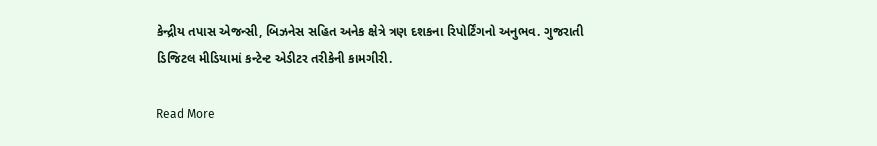કેન્દ્રીય તપાસ એજન્સી, બિઝનેસ સહિત અનેક ક્ષેત્રે ત્રણ દશકના રિપોર્ટિંગનો અનુભવ. ગુજરાતી ડિજિટલ મીડિયામાં કન્ટેન્ટ એડીટર તરીકેની કામગીરી.

Read More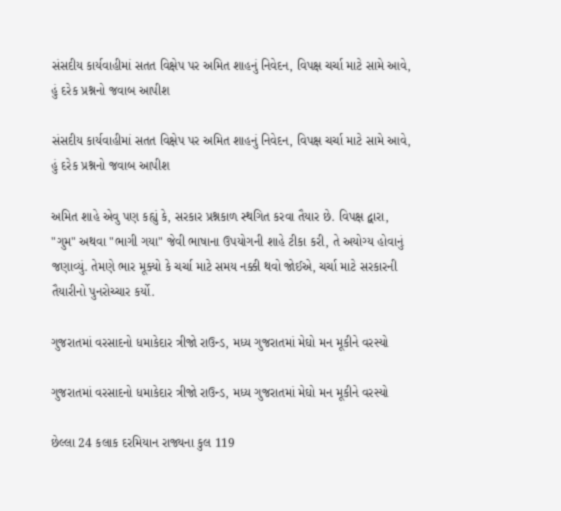સંસદીય કાર્યવાહીમાં સતત વિક્ષેપ પર અમિત શાહનું નિવેદન, વિપક્ષ ચર્ચા માટે સામે આવે, હું દરેક પ્રશ્નનો જવાબ આપીશ

સંસદીય કાર્યવાહીમાં સતત વિક્ષેપ પર અમિત શાહનું નિવેદન, વિપક્ષ ચર્ચા માટે સામે આવે, હું દરેક પ્રશ્નનો જવાબ આપીશ

અમિત શાહે એવુ પણ કહ્યું કે, સરકાર પ્રશ્નકાળ સ્થગિત કરવા તૈયાર છે. વિપક્ષ દ્વારા, "ગુમ" અથવા "ભાગી ગયા" જેવી ભાષાના ઉપયોગની શાહે ટીકા કરી, તે અયોગ્ય હોવાનું જણાવ્યું. તેમણે ભાર મૂક્યો કે ચર્ચા માટે સમય નક્કી થવો જોઈએ, ચર્ચા માટે સરકારની તૈયારીનો પુનરોચ્ચાર કર્યો.

ગુજરાતમાં વરસાદનો ધમાકેદાર ત્રીજો રાઉન્ડ, મધ્ય ગુજરાતમાં મેઘો મન મૂકીને વરસ્યો

ગુજરાતમાં વરસાદનો ધમાકેદાર ત્રીજો રાઉન્ડ, મધ્ય ગુજરાતમાં મેઘો મન મૂકીને વરસ્યો

છેલ્લા 24 કલાક દરમિયાન રાજ્યના કુલ 119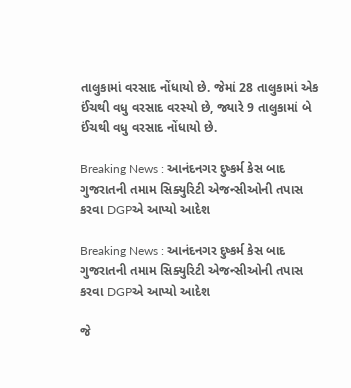તાલુકામાં વરસાદ નોંધાયો છે. જેમાં 28 તાલુકામાં એક ઈંચથી વધુ વરસાદ વરસ્યો છે, જ્યારે 9 તાલુકામાં બે ઈંચથી વધુ વરસાદ નોંધાયો છે.

Breaking News : આનંદનગર દુષ્કર્મ કેસ બાદ ગુજરાતની તમામ સિક્યુરિટી એજન્સીઓની તપાસ કરવા DGPએ આપ્યો આદેશ

Breaking News : આનંદનગર દુષ્કર્મ કેસ બાદ ગુજરાતની તમામ સિક્યુરિટી એજન્સીઓની તપાસ કરવા DGPએ આપ્યો આદેશ

જે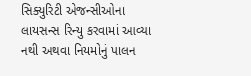સિક્યુરિટી એજન્સીઓના લાયસન્સ રિન્યુ કરવામાં આવ્યા નથી અથવા નિયમોનું પાલન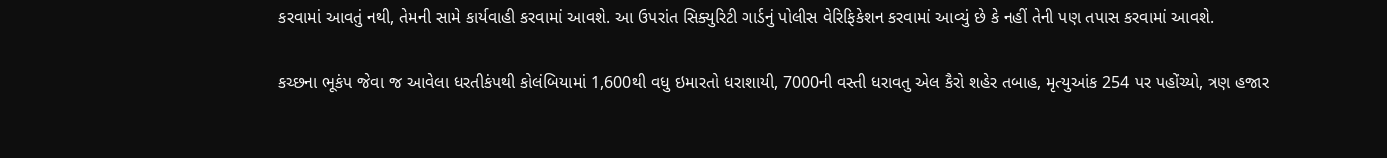કરવામાં આવતું નથી, તેમની સામે કાર્યવાહી કરવામાં આવશે. આ ઉપરાંત સિક્યુરિટી ગાર્ડનું પોલીસ વેરિફિકેશન કરવામાં આવ્યું છે કે નહીં તેની પણ તપાસ કરવામાં આવશે.

કચ્છના ભૂકંપ જેવા જ આવેલા ધરતીકંપથી કોલંબિયામાં 1,600થી વધુ ઇમારતો ધરાશાયી, 7000ની વસ્તી ધરાવતુ એલ કૈરો શહેર તબાહ, મૃત્યુઆંક 254 પર પહોંચ્યો, ત્રણ હજાર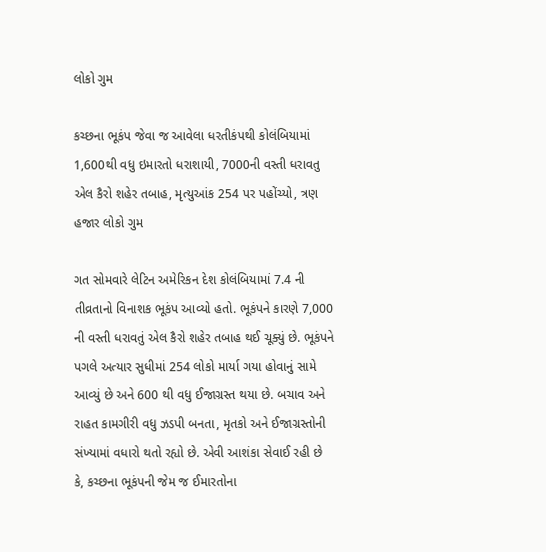લોકો ગુમ

કચ્છના ભૂકંપ જેવા જ આવેલા ધરતીકંપથી કોલંબિયામાં 1,600થી વધુ ઇમારતો ધરાશાયી, 7000ની વસ્તી ધરાવતુ એલ કૈરો શહેર તબાહ, મૃત્યુઆંક 254 પર પહોંચ્યો, ત્રણ હજાર લોકો ગુમ

ગત સોમવારે લેટિન અમેરિકન દેશ કોલંબિયામાં 7.4 ની તીવ્રતાનો વિનાશક ભૂકંપ આવ્યો હતો. ભૂકંપને કારણે 7,000 ની વસ્તી ધરાવતું એલ કૈરો શહેર તબાહ થઈ ચૂક્યું છે. ભૂકંપને પગલે અત્યાર સુધીમાં 254 લોકો માર્યા ગયા હોવાનું સામે આવ્યું છે અને 600 થી વધુ ઈજાગ્રસ્ત થયા છે. બચાવ અને રાહત કામગીરી વધુ ઝડપી બનતા, મૃતકો અને ઈજાગ્રસ્તોની સંખ્યામાં વધારો થતો રહ્યો છે. એવી આશંકા સેવાઈ રહી છે કે, કચ્છના ભૂકંપની જેમ જ ઈમારતોના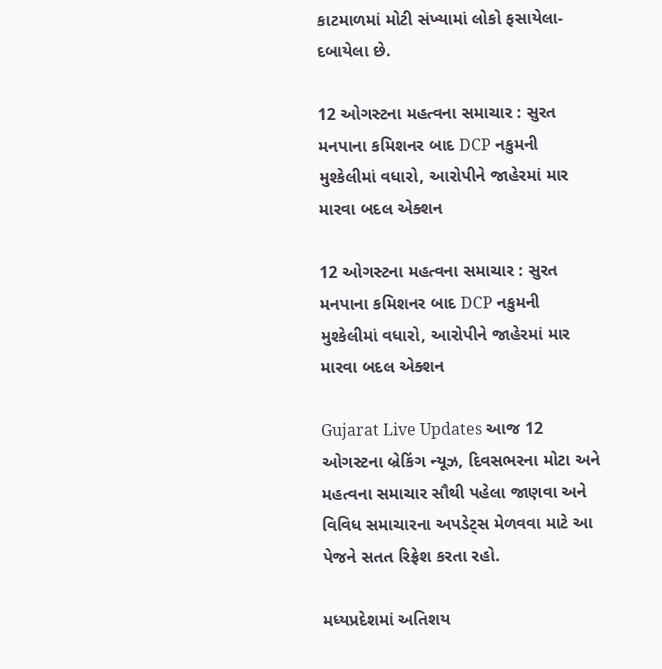કાટમાળમાં મોટી સંખ્યામાં લોકો ફસાયેલા-દબાયેલા છે.

12 ઓગસ્ટના મહત્વના સમાચાર : સુરત મનપાના કમિશનર બાદ DCP નકુમની મુશ્કેલીમાં વધારો, આરોપીને જાહેરમાં માર મારવા બદલ એક્શન

12 ઓગસ્ટના મહત્વના સમાચાર : સુરત મનપાના કમિશનર બાદ DCP નકુમની મુશ્કેલીમાં વધારો, આરોપીને જાહેરમાં માર મારવા બદલ એક્શન

Gujarat Live Updates આજ 12 ઓગસ્ટના બ્રેકિંગ ન્યૂઝ, દિવસભરના મોટા અને મહત્વના સમાચાર સૌથી પહેલા જાણવા અને વિવિધ સમાચારના અપડેટ્સ મેળવવા માટે આ પેજને સતત રિફ્રેશ કરતા રહો.

મધ્યપ્રદેશમાં અતિશય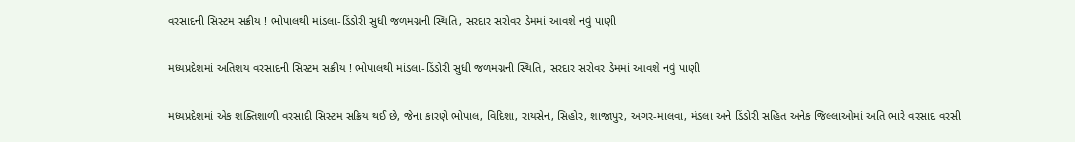વરસાદની સિસ્ટમ સક્રીય ! ભોપાલથી માંડલા-ડિંડોરી સુધી જળમગ્નની સ્થિતિ, સરદાર સરોવર ડેમમાં આવશે નવું પાણી

મધ્યપ્રદેશમાં અતિશય વરસાદની સિસ્ટમ સક્રીય ! ભોપાલથી માંડલા-ડિંડોરી સુધી જળમગ્નની સ્થિતિ, સરદાર સરોવર ડેમમાં આવશે નવું પાણી

મધ્યપ્રદેશમાં એક શક્તિશાળી વરસાદી સિસ્ટમ સક્રિય થઈ છે, જેના કારણે ભોપાલ, વિદિશા, રાયસેન, સિહોર, શાજાપુર, અગર-માલવા, મંડલા અને ડિંડોરી સહિત અનેક જિલ્લાઓમાં અતિ ભારે વરસાદ વરસી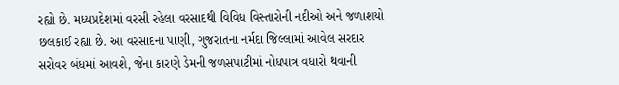રહ્યો છે. મધ્યપ્રદેશમાં વરસી રહેલા વરસાદથી વિવિધ વિસ્તારોની નદીઓ અને જળાશયો છલકાઈ રહ્યા છે. આ વરસાદના પાણી, ગુજરાતના નર્મદા જિલ્લામાં આવેલ સરદાર સરોવર બંધમાં આવશે, જેના કારણે ડેમની જળસપાટીમાં નોધપાત્ર વધારો થવાની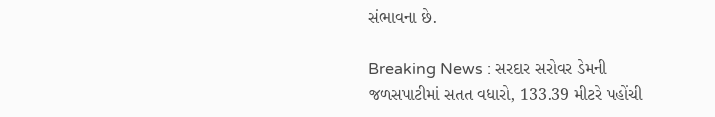સંભાવના છે.

Breaking News : સરદાર સરોવર ડેમની જળસપાટીમાં સતત વધારો, 133.39 મીટરે પહોંચી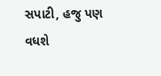સપાટી, હજુ પણ વધશે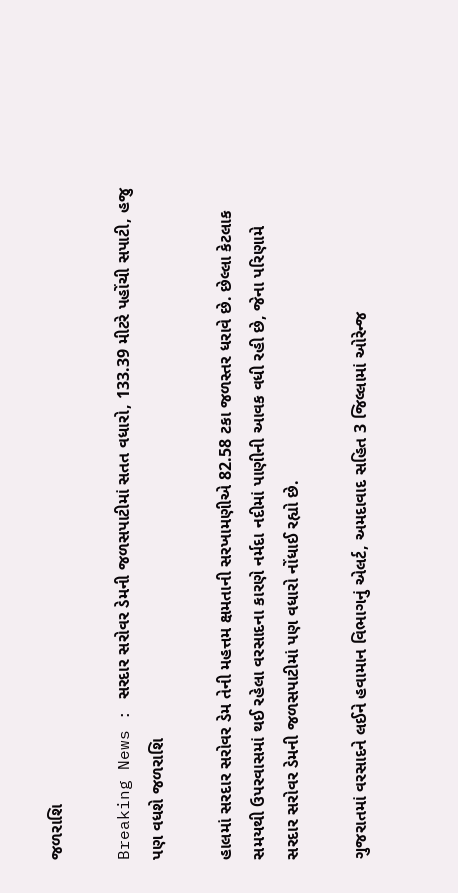જળરાશિ

Breaking News : સરદાર સરોવર ડેમની જળસપાટીમાં સતત વધારો, 133.39 મીટરે પહોંચી સપાટી, હજુ પણ વધશે જળરાશિ

હાલમાં સરદાર સરોવર ડેમ તેની મહત્તમ ક્ષમતાની સરખામણીએ 82.58 ટકા જળસ્તર ધરાવે છે. છેલ્લા કેટલાક સમયથી ઉપરવાસમાં થઈ રહેલા વરસાદના કારણે નર્મદા નદીમાં પાણીની આવક વધી રહી છે, જેના પરિણામે સરદાર સરોવર ડેમની જળસપાટીમાં પણ વધારો નોંધાઈ રહ્યો છે.

ગુજરાતમાં વરસાદને લઈને હવામાન વિભાગનું એલર્ટ, અમદાવાદ સહિત 3 જિલ્લામાં ઓરેન્જ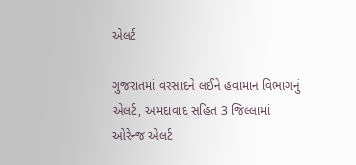એલર્ટ

ગુજરાતમાં વરસાદને લઈને હવામાન વિભાગનું એલર્ટ, અમદાવાદ સહિત 3 જિલ્લામાં ઓરેન્જ એલર્ટ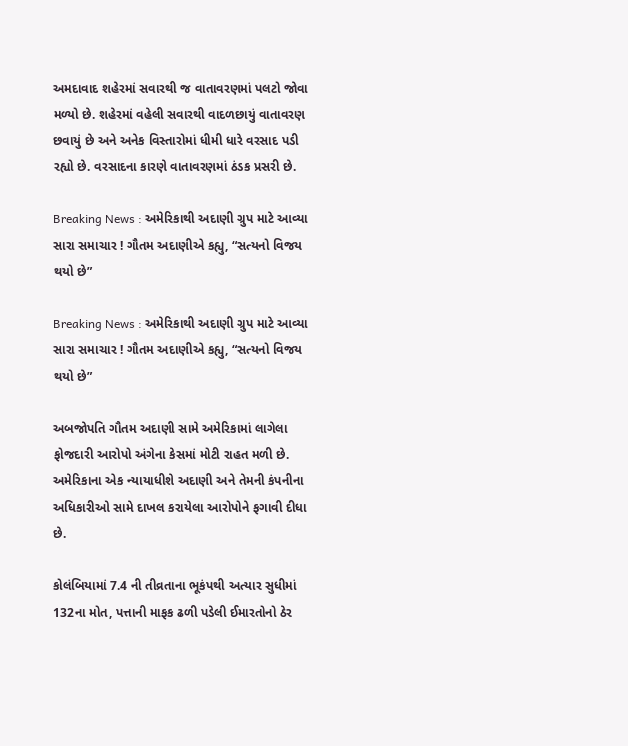અમદાવાદ શહેરમાં સવારથી જ વાતાવરણમાં પલટો જોવા મળ્યો છે. શહેરમાં વહેલી સવારથી વાદળછાયું વાતાવરણ છવાયું છે અને અનેક વિસ્તારોમાં ધીમી ધારે વરસાદ પડી રહ્યો છે. વરસાદના કારણે વાતાવરણમાં ઠંડક પ્રસરી છે.

Breaking News : અમેરિકાથી અદાણી ગ્રુપ માટે આવ્યા સારા સમાચાર ! ગૌતમ અદાણીએ કહ્યુ, “સત્યનો વિજય થયો છે”

Breaking News : અમેરિકાથી અદાણી ગ્રુપ માટે આવ્યા સારા સમાચાર ! ગૌતમ અદાણીએ કહ્યુ, “સત્યનો વિજય થયો છે”

અબજોપતિ ગૌતમ અદાણી સામે અમેરિકામાં લાગેલા ફોજદારી આરોપો અંગેના કેસમાં મોટી રાહત મળી છે. અમેરિકાના એક ન્યાયાધીશે અદાણી અને તેમની કંપનીના અધિકારીઓ સામે દાખલ કરાયેલા આરોપોને ફગાવી દીધા છે.

કોલંબિયામાં 7.4 ની તીવ્રતાના ભૂકંપથી અત્યાર સુધીમાં 132ના મોત, પત્તાની માફક ઢળી પડેલી ઈમારતોનો ઠેર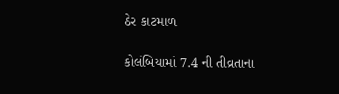ઠેર કાટમાળ

કોલંબિયામાં 7.4 ની તીવ્રતાના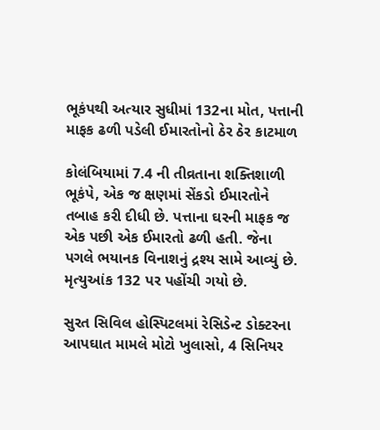ભૂકંપથી અત્યાર સુધીમાં 132ના મોત, પત્તાની માફક ઢળી પડેલી ઈમારતોનો ઠેર ઠેર કાટમાળ

કોલંબિયામાં 7.4 ની તીવ્રતાના શક્તિશાળી ભૂકંપે, એક જ ક્ષણમાં સેંકડો ઈમારતોને તબાહ કરી દીધી છે. પત્તાના ઘરની માફક જ એક પછી એક ઈમારતો ઢળી હતી. જેના પગલે ભયાનક વિનાશનું દ્રશ્ય સામે આવ્યું છે. મૃત્યુઆંક 132 પર પહોંચી ગયો છે.

સુરત સિવિલ હોસ્પિટલમાં રેસિડેન્ટ ડોક્ટરના આપઘાત મામલે મોટો ખુલાસો, 4 સિનિયર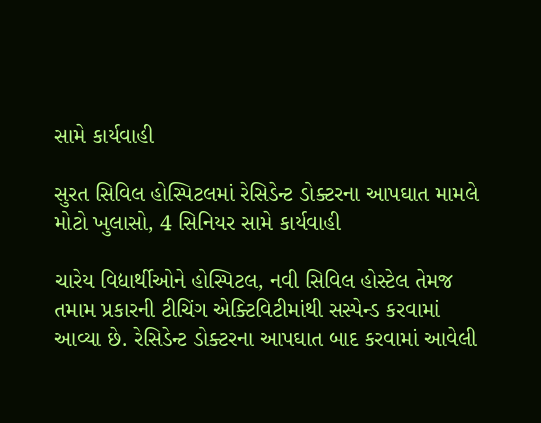સામે કાર્યવાહી

સુરત સિવિલ હોસ્પિટલમાં રેસિડેન્ટ ડોક્ટરના આપઘાત મામલે મોટો ખુલાસો, 4 સિનિયર સામે કાર્યવાહી

ચારેય વિદ્યાર્થીઓને હોસ્પિટલ, નવી સિવિલ હોસ્ટેલ તેમજ તમામ પ્રકારની ટીચિંગ એક્ટિવિટીમાંથી સસ્પેન્ડ કરવામાં આવ્યા છે. રેસિડેન્ટ ડોક્ટરના આપઘાત બાદ કરવામાં આવેલી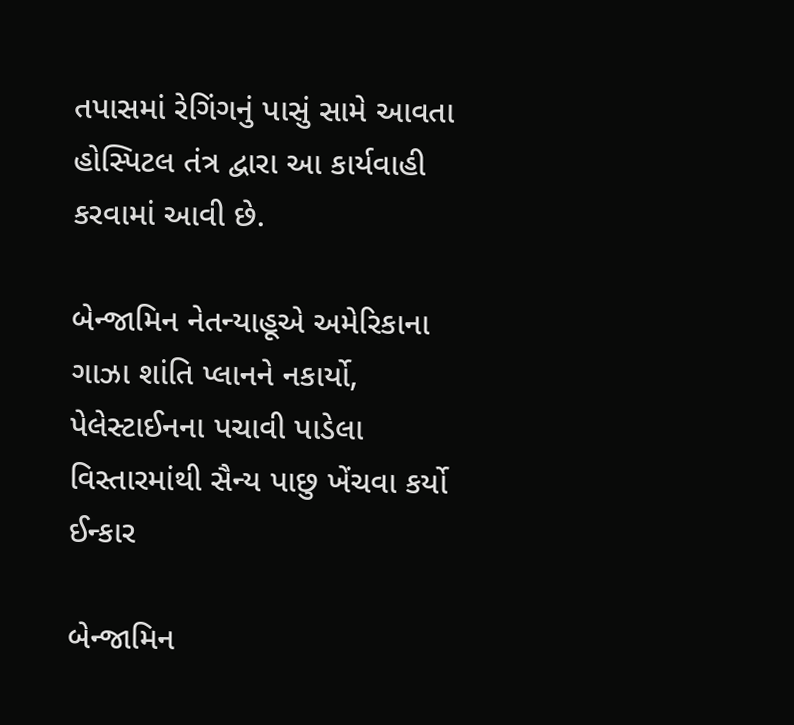તપાસમાં રેગિંગનું પાસું સામે આવતા હોસ્પિટલ તંત્ર દ્વારા આ કાર્યવાહી કરવામાં આવી છે.

બેન્જામિન નેતન્યાહૂએ અમેરિકાના ગાઝા શાંતિ પ્લાનને નકાર્યો, પેલેસ્ટાઈનના પચાવી પાડેલા વિસ્તારમાંથી સૈન્ય પાછુ ખેંચવા કર્યો ઈન્કાર

બેન્જામિન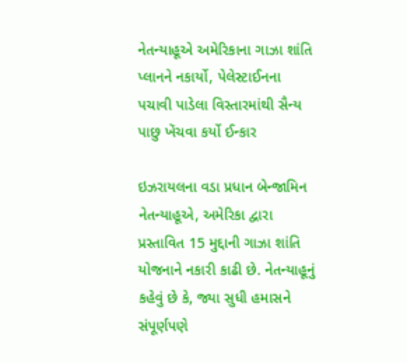નેતન્યાહૂએ અમેરિકાના ગાઝા શાંતિ પ્લાનને નકાર્યો, પેલેસ્ટાઈનના પચાવી પાડેલા વિસ્તારમાંથી સૈન્ય પાછુ ખેંચવા કર્યો ઈન્કાર

ઇઝરાયલના વડા પ્રધાન બેન્જામિન નેતન્યાહૂએ, અમેરિકા દ્વારા પ્રસ્તાવિત 15 મુદ્દાની ગાઝા શાંતિ યોજનાને નકારી કાઢી છે. નેતન્યાહૂનું કહેવું છે કે, જ્યા સુધી હમાસને સંપૂર્ણપણે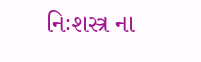નિઃશસ્ત્ર ના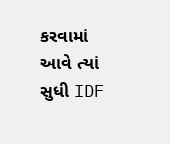કરવામાં આવે ત્યાં સુધી IDF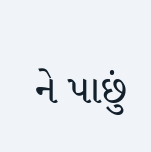ને પાછું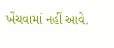ખેંચવામાં નહીં આવે.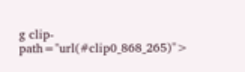g clip-path="url(#clip0_868_265)">